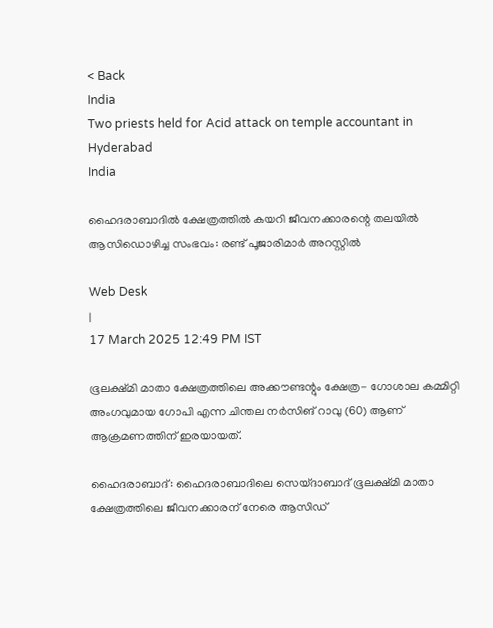< Back
India
Two priests held for Acid attack on temple accountant in Hyderabad
India

ഹൈദരാബാദിൽ ക്ഷേത്രത്തിൽ കയറി ജീവനക്കാരന്റെ തലയിൽ ആസിഡൊഴിച്ച സംഭവം: രണ്ട് പൂജാരിമാർ അറസ്റ്റിൽ

Web Desk
|
17 March 2025 12:49 PM IST

ഭൂലക്ഷ്മി മാതാ ക്ഷേത്രത്തിലെ അക്കൗണ്ടന്റും ക്ഷേത്ര- ഗോശാല കമ്മിറ്റി അംഗവുമായ ഗോപി എന്ന ചിന്തല നർസിങ് റാവു (60) ആണ് ആക്രമണത്തിന് ഇരയായത്.

ഹൈദരാബാദ്: ഹൈദരാബാദിലെ സെയ്ദാബാദ് ഭൂലക്ഷ്മി മാതാ ക്ഷേത്രത്തിലെ ജീവനക്കാരന് നേരെ ആസിഡ്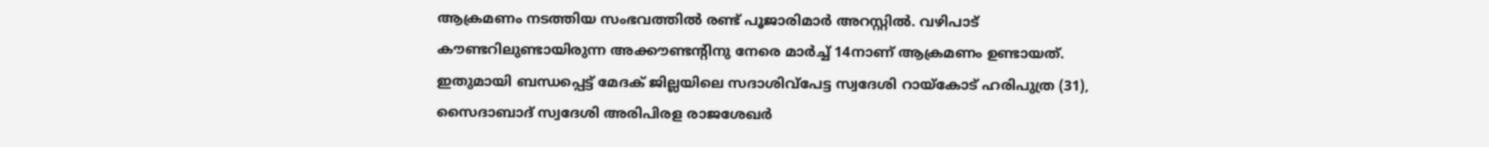ആക്രമണം നടത്തിയ സംഭവത്തിൽ രണ്ട് പൂജാരിമാർ അറസ്റ്റിൽ. വഴിപാട് കൗണ്ടറിലുണ്ടായിരുന്ന അക്കൗണ്ടന്റിനു നേരെ മാർച്ച് 14നാണ് ആക്രമണം ഉണ്ടായത്. ഇതുമായി ബന്ധപ്പെട്ട് മേദക് ജില്ലയിലെ സദാശിവ്‌പേട്ട സ്വദേശി റായ്കോട് ഹരിപുത്ര (31), സൈദാബാദ് സ്വദേശി അരിപിരള രാജശേഖർ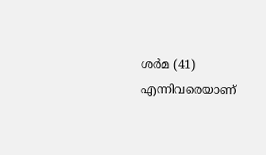ശർമ (41) എന്നിവരെയാണ്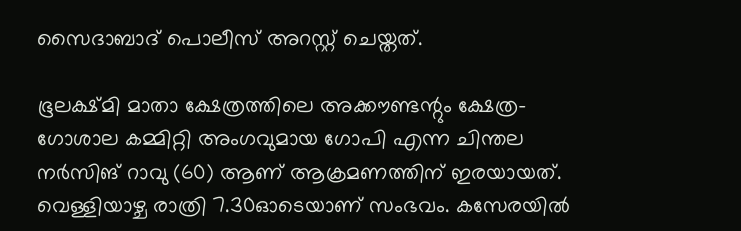സൈദാബാദ് പൊലീസ് അറസ്റ്റ് ചെയ്തത്.

ഭൂലക്ഷ്മി മാതാ ക്ഷേത്രത്തിലെ അക്കൗണ്ടന്റും ക്ഷേത്ര- ഗോശാല കമ്മിറ്റി അംഗവുമായ ഗോപി എന്ന ചിന്തല നർസിങ് റാവു (60) ആണ് ആക്രമണത്തിന് ഇരയായത്. വെള്ളിയാഴ്ച രാത്രി 7.30ഓടെയാണ് സംഭവം. കസേരയിൽ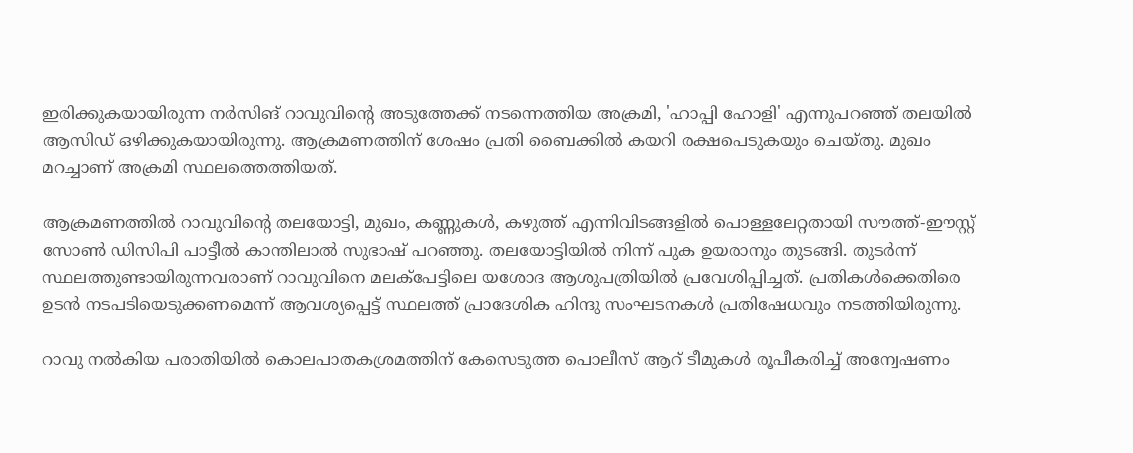ഇരിക്കുകയായിരുന്ന നർസിങ് റാവുവിൻ്റെ അടുത്തേക്ക് നടന്നെത്തിയ അക്രമി, 'ഹാപ്പി ഹോളി' എന്നുപറഞ്ഞ് തലയിൽ ആസിഡ് ഒഴിക്കുകയായിരുന്നു. ആക്രമണത്തിന് ശേഷം പ്രതി ബൈക്കിൽ കയറി രക്ഷപെടുകയും ചെയ്തു. മുഖം മറച്ചാണ് അക്രമി സ്ഥലത്തെത്തിയത്.

ആക്രമണത്തിൽ റാവുവിന്റെ തലയോട്ടി, മുഖം, കണ്ണുകൾ, കഴുത്ത് എന്നിവിടങ്ങളിൽ പൊള്ളലേറ്റതായി സൗത്ത്-ഈസ്റ്റ് സോൺ ഡിസിപി പാട്ടീൽ കാന്തിലാൽ സുഭാഷ് പറഞ്ഞു. തലയോട്ടിയിൽ നിന്ന് പുക ഉയരാനും തുടങ്ങി. തുടർന്ന് സ്ഥലത്തുണ്ടായിരുന്നവരാണ് റാവുവിനെ മലക്പേട്ടിലെ യശോദ ആശുപത്രിയിൽ പ്രവേശിപ്പിച്ചത്. പ്രതികൾക്കെതിരെ ഉടൻ നടപടിയെടുക്കണമെന്ന് ആവശ്യപ്പെട്ട് സ്ഥലത്ത് പ്രാദേശിക ഹിന്ദു സംഘടനകൾ പ്രതിഷേധവും നടത്തിയിരുന്നു.

റാവു നൽകിയ പരാതിയിൽ കൊലപാതകശ്രമത്തിന് കേസെടുത്ത പൊലീസ് ആറ് ടീമുകൾ രൂപീകരിച്ച് അന്വേഷണം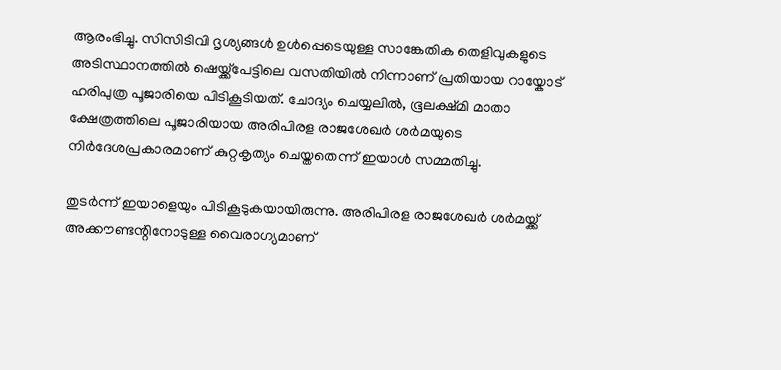ആരംഭിച്ചു. സിസിടിവി ദൃശ്യങ്ങൾ ഉൾപ്പെടെയുള്ള സാങ്കേതിക തെളിവുകളുടെ അടിസ്ഥാനത്തിൽ ഷെയ്ക്ക്പേട്ടിലെ വസതിയിൽ നിന്നാണ് പ്രതിയായ റായ്കോട് ഹരിപുത്ര പൂജാരിയെ പിടികൂടിയത്. ചോദ്യം ചെയ്യലിൽ, ഭൂലക്ഷ്മി മാതാ ക്ഷേത്രത്തിലെ പൂജാരിയായ അരിപിരള രാജശേഖർ ശർമയുടെ നിർദേശപ്രകാരമാണ് കുറ്റകൃത്യം ചെയ്തതെന്ന് ഇയാൾ സമ്മതിച്ചു.

തുടർന്ന് ഇയാളെയും പിടികൂടുകയായിരുന്നു. അരിപിരള രാജശേഖർ ശർമയ്ക്ക് അക്കൗണ്ടന്റിനോടുള്ള വൈരാഗ്യമാണ്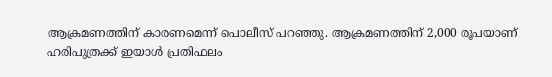ആക്രമണത്തിന് കാരണമെന്ന് പൊലീസ് പറഞ്ഞു. ആക്രമണത്തിന് 2,000 രൂപയാണ് ഹരിപുത്രക്ക് ഇയാൾ പ്രതിഫലം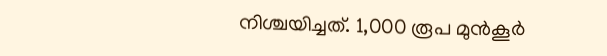നിശ്ചയിച്ചത്. 1,000 രൂപ മുൻകൂർ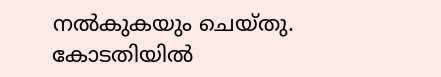നൽകുകയും ചെയ്തു. കോടതിയിൽ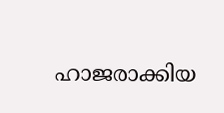ഹാജരാക്കിയ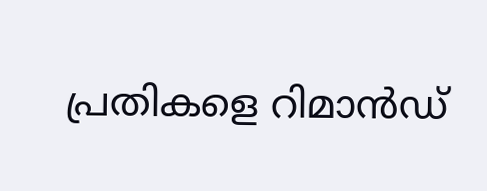പ്രതികളെ റിമാൻഡ്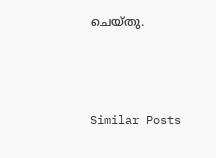ചെയ്തു.



Similar Posts